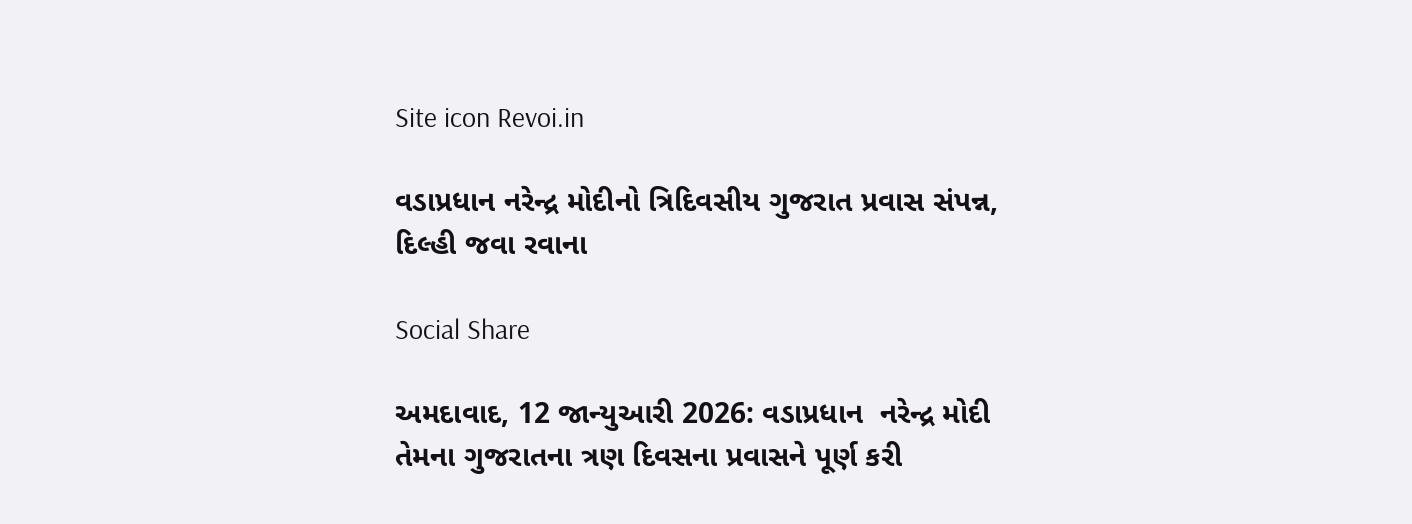Site icon Revoi.in

વડાપ્રધાન નરેન્દ્ર મોદીનો ત્રિદિવસીય ગુજરાત પ્રવાસ સંપન્ન, દિલ્હી જવા રવાના

Social Share

અમદાવાદ, 12 જાન્યુઆરી 2026: વડાપ્રધાન  નરેન્દ્ર મોદી તેમના ગુજરાતના ત્રણ દિવસના પ્રવાસને પૂર્ણ કરી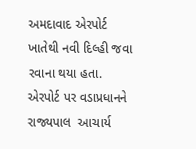અમદાવાદ એરપોર્ટ ખાતેથી નવી દિલ્હી જવા રવાના થયા હતા. એરપોર્ટ પર વડાપ્રધાનને  રાજ્યપાલ  આચાર્ય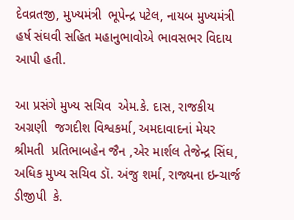દેવવ્રતજી, મુખ્યમંત્રી  ભૂપેન્દ્ર પટેલ, નાયબ મુખ્યમંત્રી  હર્ષ સંઘવી સહિત મહાનુભાવોએ ભાવસભર વિદાય આપી હતી.

આ પ્રસંગે મુખ્ય સચિવ  એમ.કે. દાસ, રાજકીય અગ્રણી  જગદીશ વિશ્વકર્મા, અમદાવાદનાં મેયર શ્રીમતી  પ્રતિભાબહેન જૈન ,એર માર્શલ તેજેન્દ્ર સિંઘ, અધિક મુખ્ય સચિવ ડૉ. અંજુ શર્મા, રાજ્યના ઇન્ચાર્જ ડીજીપી  કે.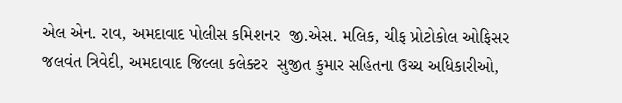એલ એન. રાવ, અમદાવાદ પોલીસ કમિશનર  જી.એસ. મલિક, ચીફ પ્રોટોકોલ ઓફિસર  જલવંત ત્રિવેદી, અમદાવાદ જિલ્લા કલેક્ટર  સુજીત કુમાર સહિતના ઉચ્ચ અધિકારીઓ,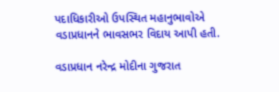પદાધિકારીઓ ઉપસ્થિત મહાનુભાવોએ વડાપ્રધાનને ભાવસભર વિદાય આપી હતી.

વડાપ્રધાન નરેન્દ્ર મોદીના ગુજરાત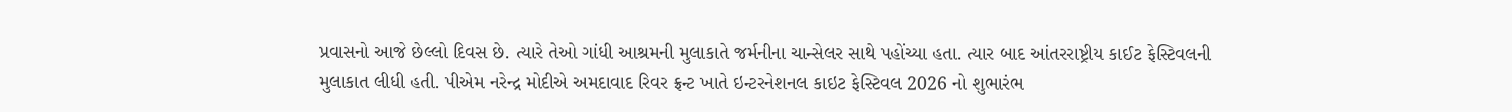પ્રવાસનો આજે છેલ્લો દિવસ છે. ત્યારે તેઓ ગાંધી આશ્રમની મુલાકાતે જર્મનીના ચાન્સેલર સાથે પહોંચ્યા હતા. ત્યાર બાદ આંતરરાષ્ટ્રીય કાઈટ ફેસ્ટિવલની મુલાકાત લીધી હતી. પીએમ નરેન્દ્ર મોદીએ અમદાવાદ રિવર ફ્રન્ટ ખાતે ઇન્ટરનેશનલ કાઇટ ફેસ્ટિવલ 2026 નો શુભારંભ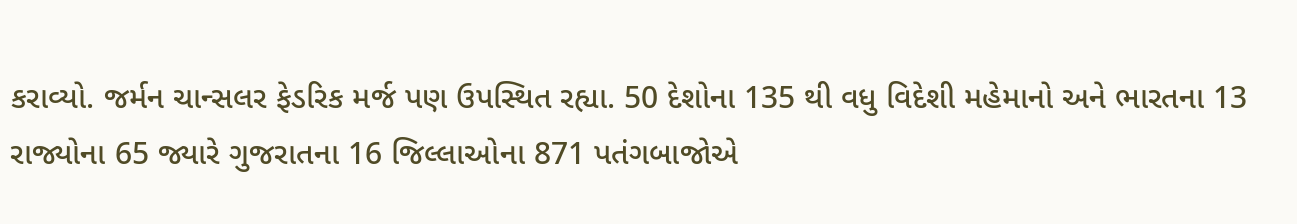કરાવ્યો. જર્મન ચાન્સલર ફેડરિક મર્જ પણ ઉપસ્થિત રહ્યા. 50 દેશોના 135 થી વધુ વિદેશી મહેમાનો અને ભારતના 13 રાજ્યોના 65 જ્યારે ગુજરાતના 16 જિલ્લાઓના 871 પતંગબાજોએ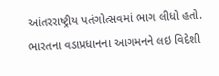આંતરરાષ્ટ્રીય પતંગોત્સવમાં ભાગ લીધો હતો. ભારતના વડાપ્રધાનના આગમનને લઇ વિદેશી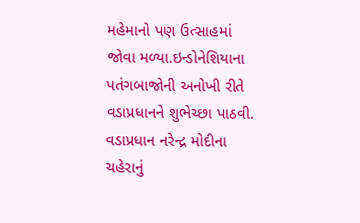મહેમાનો પણ ઉત્સાહમાં જોવા મળ્યા.ઇન્ડોનેશિયાના પતંગબાજોની અનોખી રીતે વડાપ્રધાનને શુભેચ્છા પાઠવી. વડાપ્રધાન નરેન્દ્ર મોદીના ચહેરાનું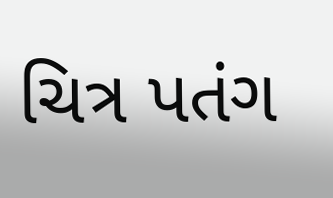ચિત્ર પતંગ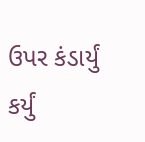ઉપર કંડાર્યું કર્યું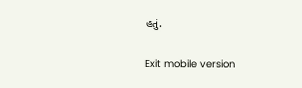હતું.

Exit mobile version